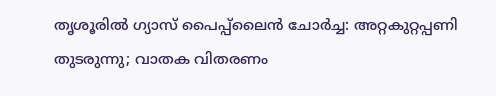തൃശൂരിൽ ഗ്യാസ് പൈപ്പ്ലൈൻ ചോർച്ച: അറ്റകുറ്റപ്പണി തുടരുന്നു; വാതക വിതരണം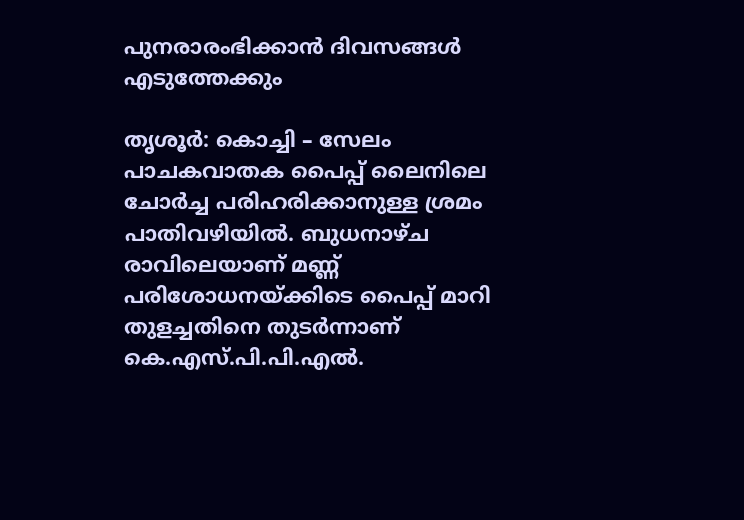പുനരാരംഭിക്കാൻ ദിവസങ്ങൾ എടുത്തേക്കും

തൃശൂർ: കൊച്ചി – സേലം പാചകവാതക പൈപ്പ് ലൈനിലെ ചോർച്ച പരിഹരിക്കാനുള്ള ശ്രമം പാതിവഴിയിൽ. ബുധനാഴ്ച രാവിലെയാണ് മണ്ണ് പരിശോധനയ്ക്കിടെ പൈപ്പ് മാറി തുളച്ചതിനെ തുടർന്നാണ് കെ.എസ്.പി.പി.എൽ.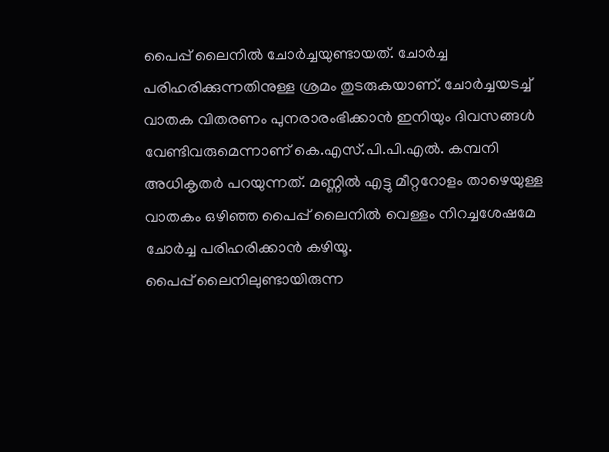പൈപ്പ് ലൈനിൽ ചോർച്ചയുണ്ടായത്. ചോർച്ച പരിഹരിക്കുന്നതിനുള്ള ശ്രമം തുടരുകയാണ്. ചോർച്ചയടച്ച് വാതക വിതരണം പുനരാരംഭിക്കാൻ ഇനിയും ദിവസങ്ങൾ വേണ്ടിവരുമെന്നാണ് കെ.എസ്.പി.പി.എൽ. കമ്പനി അധികൃതർ പറയുന്നത്. മണ്ണിൽ എട്ടു മീറ്ററോളം താഴെയുള്ള വാതകം ഒഴിഞ്ഞ പൈപ്പ് ലൈനിൽ വെള്ളം നിറച്ചശേഷമേ ചോർച്ച പരിഹരിക്കാൻ കഴിയൂ.
പൈപ്പ് ലൈനിലുണ്ടായിരുന്ന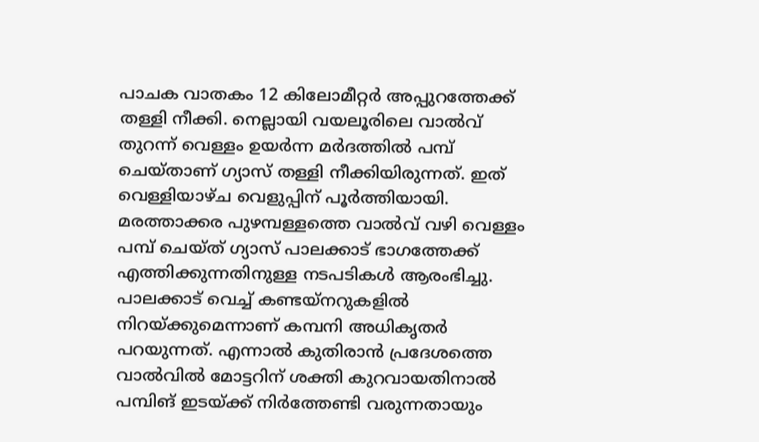പാചക വാതകം 12 കിലോമീറ്റർ അപ്പുറത്തേക്ക് തള്ളി നീക്കി. നെല്ലായി വയലൂരിലെ വാൽവ് തുറന്ന് വെള്ളം ഉയർന്ന മർദത്തിൽ പമ്പ് ചെയ്താണ് ഗ്യാസ് തള്ളി നീക്കിയിരുന്നത്. ഇത് വെള്ളിയാഴ്ച വെളുപ്പിന് പൂർത്തിയായി. മരത്താക്കര പുഴമ്പള്ളത്തെ വാൽവ് വഴി വെള്ളം പമ്പ് ചെയ്ത് ഗ്യാസ് പാലക്കാട് ഭാഗത്തേക്ക് എത്തിക്കുന്നതിനുള്ള നടപടികൾ ആരംഭിച്ചു. പാലക്കാട് വെച്ച് കണ്ടയ്നറുകളിൽ നിറയ്ക്കുമെന്നാണ് കമ്പനി അധികൃതർ പറയുന്നത്. എന്നാൽ കുതിരാൻ പ്രദേശത്തെ വാൽവിൽ മോട്ടറിന് ശക്തി കുറവായതിനാൽ പമ്പിങ് ഇടയ്ക്ക് നിർത്തേണ്ടി വരുന്നതായും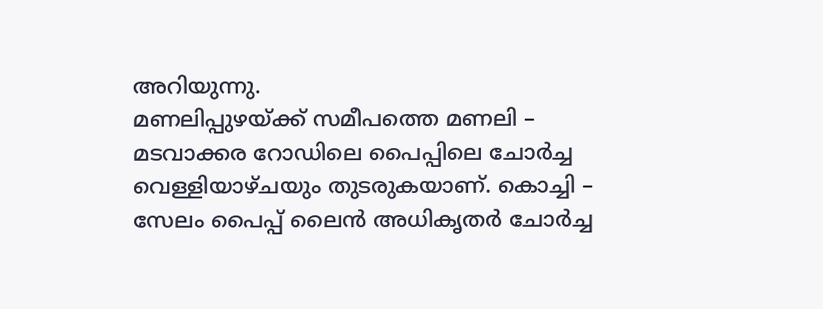അറിയുന്നു.
മണലിപ്പുഴയ്ക്ക് സമീപത്തെ മണലി – മടവാക്കര റോഡിലെ പൈപ്പിലെ ചോർച്ച വെള്ളിയാഴ്ചയും തുടരുകയാണ്. കൊച്ചി – സേലം പൈപ്പ് ലൈൻ അധികൃതർ ചോർച്ച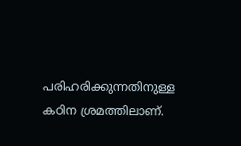പരിഹരിക്കുന്നതിനുള്ള കഠിന ശ്രമത്തിലാണ്.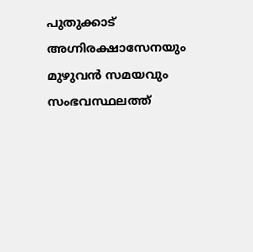പുതുക്കാട് അഗ്നിരക്ഷാസേനയും മുഴുവൻ സമയവും സംഭവസ്ഥലത്ത്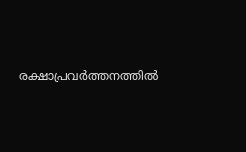രക്ഷാപ്രവർത്തനത്തിൽ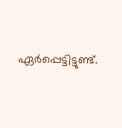ഏർപ്പെട്ടിട്ടുണ്ട്.